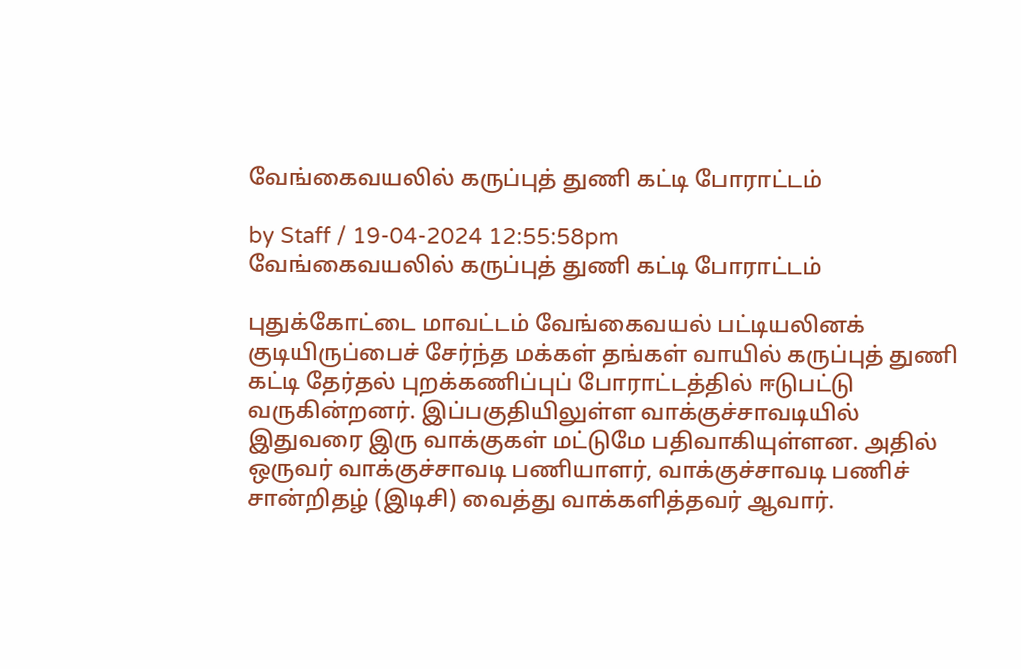வேங்கைவயலில் கருப்புத் துணி கட்டி போராட்டம்

by Staff / 19-04-2024 12:55:58pm
வேங்கைவயலில் கருப்புத் துணி கட்டி போராட்டம்

புதுக்கோட்டை மாவட்டம் வேங்கைவயல் பட்டியலினக் குடியிருப்பைச் சேர்ந்த மக்கள் தங்கள் வாயில் கருப்புத் துணி கட்டி தேர்தல் புறக்கணிப்புப் போராட்டத்தில் ஈடுபட்டு வருகின்றனர். இப்பகுதியிலுள்ள வாக்குச்சாவடியில் இதுவரை இரு வாக்குகள் மட்டுமே பதிவாகியுள்ளன. அதில் ஒருவர் வாக்குச்சாவடி பணியாளர், வாக்குச்சாவடி பணிச் சான்றிதழ் (இடிசி) வைத்து வாக்களித்தவர் ஆவார்.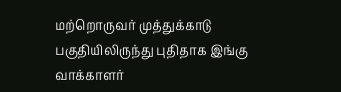மற்றொருவர் முத்துக்காடு பகுதியிலிருந்து புதிதாக இங்கு வாக்காளர்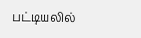பட்டியலில்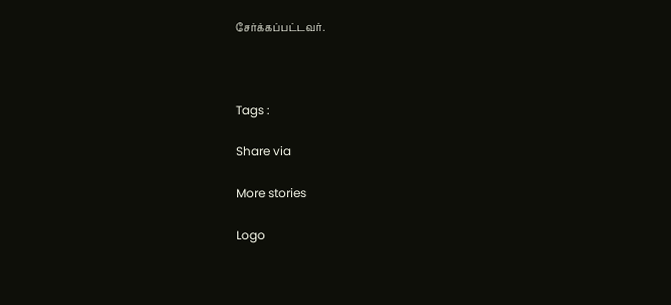சேர்க்கப்பட்டவர்.



Tags :

Share via

More stories

Logo